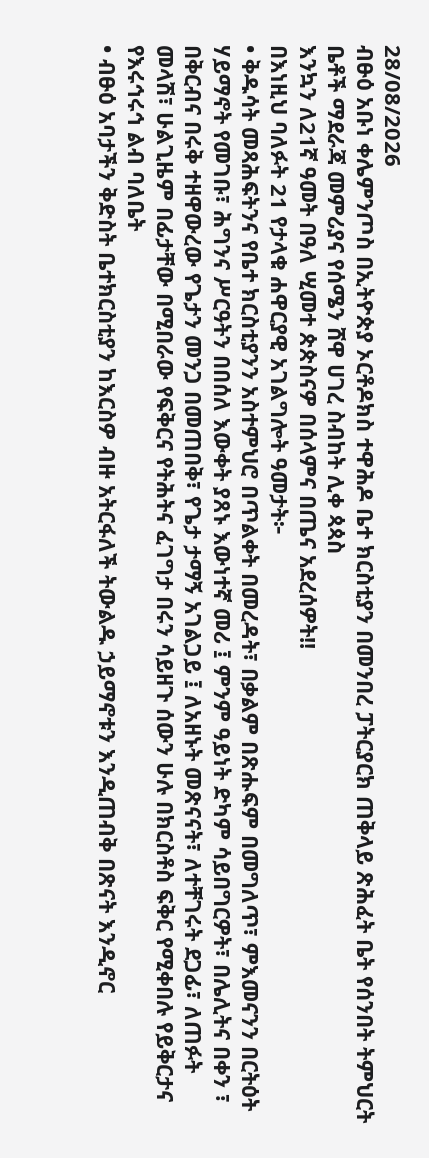28/08/2026
ብፁዕ አቡነ ቀሌምንጦስ በኢትዮጵያ ኦርቶዶክስ ተዋሕዶ ቤተ ክርስቲያን በመንበረ ፓትርያርክ ጠቅላይ ጽሕፈት ቤት የሰንበት ትምህርት ቤቶች ማደራጃ መምሪያና የሰሜን ሸዋ ሀገረ ስብከት ሊቀ ጳጳስ
እንኳን ለ21ኛ ዓመት በዓለ ሢመተ ጵጵስናዎ በሰላምና በጤና አደረሰዎት!!
በእነዚህ ባለፉት 21 የታላቁ ሐዋርያዊ አገልግሎት ዓመታት፦
• ቅዱሳት መጻሕፍትንና የቤተ ክርስቲያንን አስተምህሮ በጥልቀት በመረዳት፣ በቃልም በጽሑፍም በመግለጥ፣ ምእመናንን በርትዕት ሃይማኖት የመገቡ፣ ሕግንና ሥርዓትን በበሰለ እውቀት ያጸኑ እውነተኛ መሪ ፤ ምንም ዓይነት ድካም ሳይበግርዎት፣ በሌሊትና በቀን ፣ በቅርብና በሩቅ ተዘዋውረው የጌታን መንጋ በመጠበቅ፣ የጌታ ታማኝ አገልጋይ ፤ ለአዘኑት መጽናናት፣ ለተቸገሩት ደጋፊ፣ ለጠፉት መላሽ፣ ሁልጊዜም በፊታቸው በሚበራው የፍቅርና የትሕትና ፈገግታ በሩን ሳይዘጉ ሰውን ሁሉ በክርስቶስ ፍቅር የሚቀበሉ የይቅርታና የእሩኅሩኅ ልብ ባለቤት
• ብፁዕ አባታችን ቅድስት ቤተክርስቲያን ከእርስዎ ብዙ አትርፋለች ትውልዱ ኃይማኖቱን እንዲጠብቅ በጽናት እንዲኖር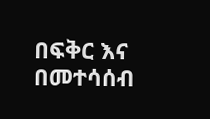በፍቅር እና በመተሳሰብ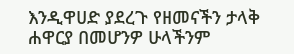እንዲዋሀድ ያደረጉ የዘመናችን ታላቅ ሐዋርያ በመሆንዎ ሁላችንም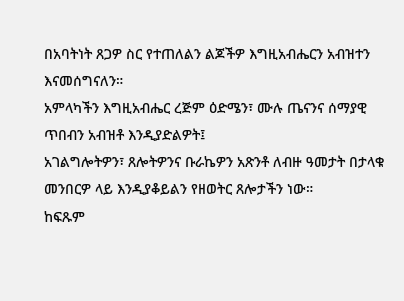በአባትነት ጸጋዎ ስር የተጠለልን ልጆችዎ እግዚአብሔርን አብዝተን እናመሰግናለን።
አምላካችን እግዚአብሔር ረጅም ዕድሜን፣ ሙሉ ጤናንና ሰማያዊ ጥበብን አብዝቶ እንዲያድልዎት፤
አገልግሎትዎን፣ ጸሎትዎንና ቡራኬዎን አጽንቶ ለብዙ ዓመታት በታላቁ መንበርዎ ላይ እንዲያቆይልን የዘወትር ጸሎታችን ነው።
ከፍጹም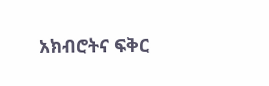አክብሮትና ፍቅር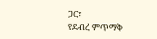ጋር፣
የደብረ ምጥማቅ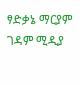ፃድቃኔ ማርያም ገዳም ሚዲያ